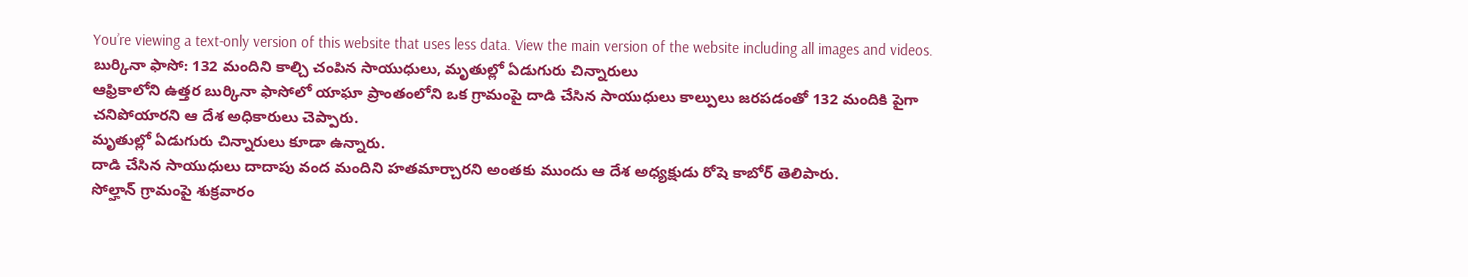You’re viewing a text-only version of this website that uses less data. View the main version of the website including all images and videos.
బుర్కినా ఫాసో: 132 మందిని కాల్చి చంపిన సాయుధులు, మృతుల్లో ఏడుగురు చిన్నారులు
ఆఫ్రికాలోని ఉత్తర బుర్కినా ఫాసోలో యాఘా ప్రాంతంలోని ఒక గ్రామంపై దాడి చేసిన సాయుధులు కాల్పులు జరపడంతో 132 మందికి పైగా చనిపోయారని ఆ దేశ అధికారులు చెప్పారు.
మృతుల్లో ఏడుగురు చిన్నారులు కూడా ఉన్నారు.
దాడి చేసిన సాయుధులు దాదాపు వంద మందిని హతమార్చారని అంతకు ముందు ఆ దేశ అధ్యక్షుడు రోషె కాబోర్ తెలిపారు.
సోల్హాన్ గ్రామంపై శుక్రవారం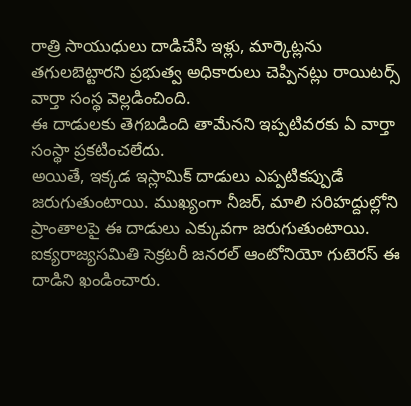రాత్రి సాయుధులు దాడిచేసి ఇళ్లు, మార్కెట్లను తగులబెట్టారని ప్రభుత్వ అధికారులు చెప్పినట్లు రాయిటర్స్ వార్తా సంస్థ వెల్లడించింది.
ఈ దాడులకు తెగబడింది తామేనని ఇప్పటివరకు ఏ వార్తా సంస్థా ప్రకటించలేదు.
అయితే, ఇక్కడ ఇస్లామిక్ దాడులు ఎప్పటికప్పుడే జరుగుతుంటాయి. ముఖ్యంగా నీజర్, మాలి సరిహద్దుల్లోని ప్రాంతాలపై ఈ దాడులు ఎక్కువగా జరుగుతుంటాయి.
ఐక్యరాజ్యసమితి సెక్రటరీ జనరల్ ఆంటోనియో గుటెరస్ ఈ దాడిని ఖండించారు.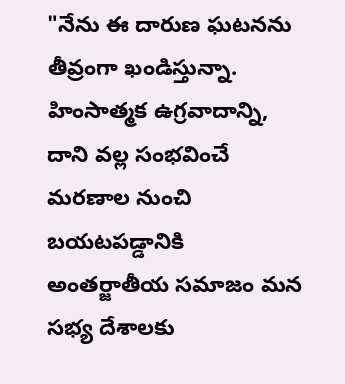"నేను ఈ దారుణ ఘటనను తీవ్రంగా ఖండిస్తున్నా. హింసాత్మక ఉగ్రవాదాన్ని, దాని వల్ల సంభవించే మరణాల నుంచి బయటపడ్డానికి అంతర్జాతీయ సమాజం మన సభ్య దేశాలకు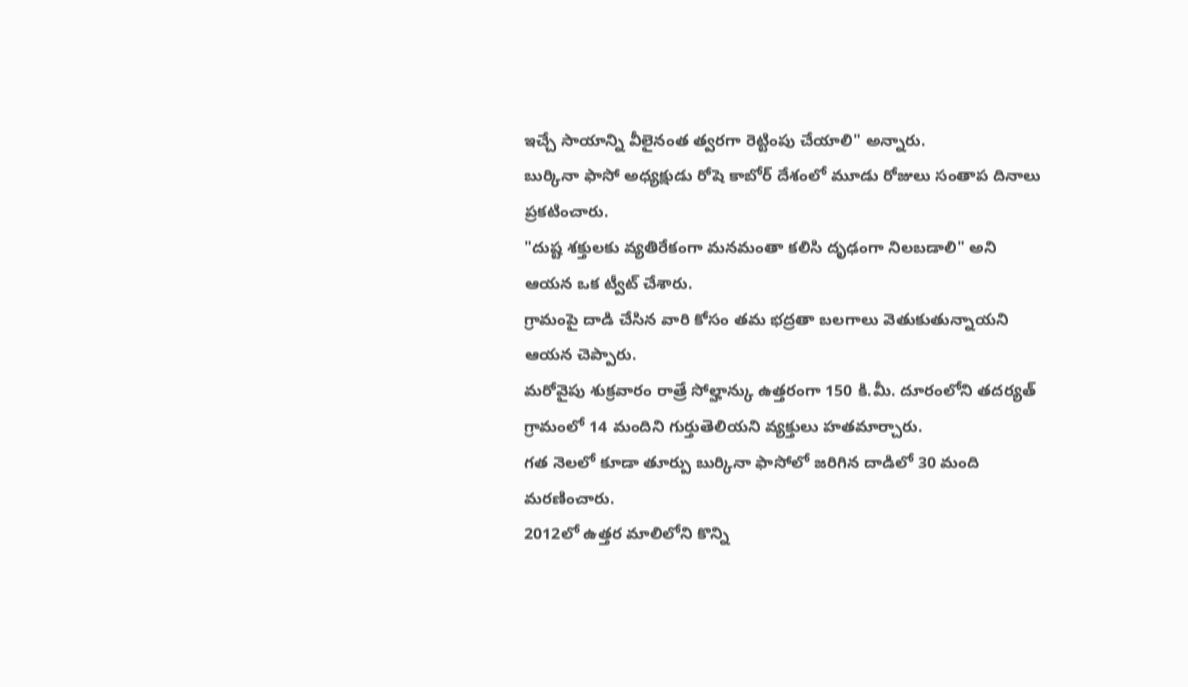ఇచ్చే సాయాన్ని వీలైనంత త్వరగా రెట్టింపు చేయాలి" అన్నారు.
బుర్కినా ఫాసో అధ్యక్షుడు రోషె కాబోర్ దేశంలో మూడు రోజులు సంతాప దినాలు ప్రకటించారు.
"దుష్ట శక్తులకు వ్యతిరేకంగా మనమంతా కలిసి దృఢంగా నిలబడాలి" అని ఆయన ఒక ట్వీట్ చేశారు.
గ్రామంపై దాడి చేసిన వారి కోసం తమ భద్రతా బలగాలు వెతుకుతున్నాయని ఆయన చెప్పారు.
మరోవైపు శుక్రవారం రాత్రే సోల్హాన్కు ఉత్తరంగా 150 కి.మీ. దూరంలోని తదర్యత్ గ్రామంలో 14 మందిని గుర్తుతెలియని వ్యక్తులు హతమార్చారు.
గత నెలలో కూడా తూర్పు బుర్కినా ఫాసోలో జరిగిన దాడిలో 30 మంది మరణించారు.
2012లో ఉత్తర మాలిలోని కొన్ని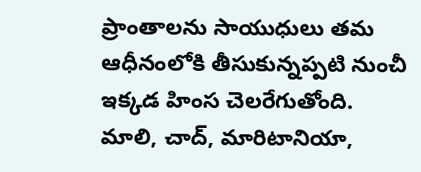ప్రాంతాలను సాయుధులు తమ ఆధీనంలోకి తీసుకున్నప్పటి నుంచీ ఇక్కడ హింస చెలరేగుతోంది.
మాలి, చాద్, మారిటానియా,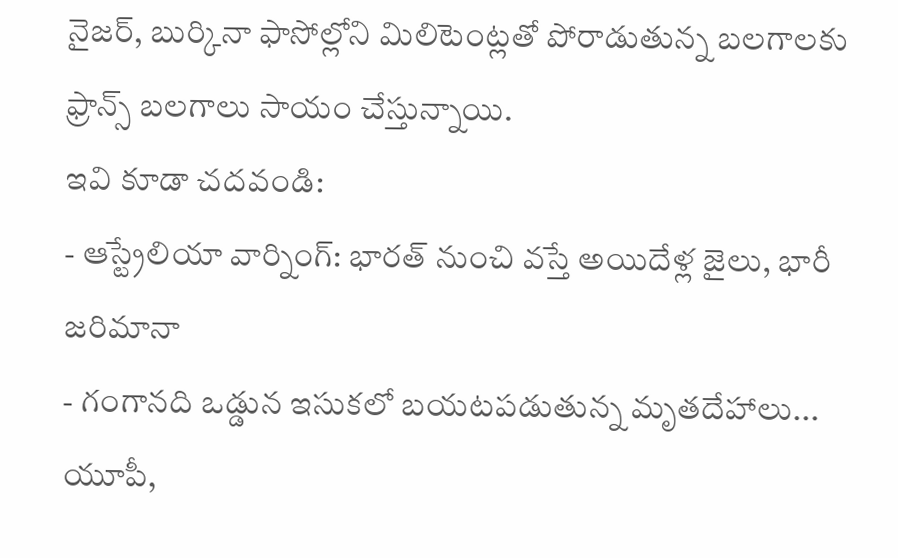నైజర్, బుర్కినా ఫాసోల్లోని మిలిటెంట్లతో పోరాడుతున్న బలగాలకు ఫ్రాన్స్ బలగాలు సాయం చేస్తున్నాయి.
ఇవి కూడా చదవండి:
- ఆస్ట్రేలియా వార్నింగ్: భారత్ నుంచి వస్తే అయిదేళ్ల జైలు, భారీ జరిమానా
- గంగానది ఒడ్డున ఇసుకలో బయటపడుతున్న మృతదేహాలు... యూపీ,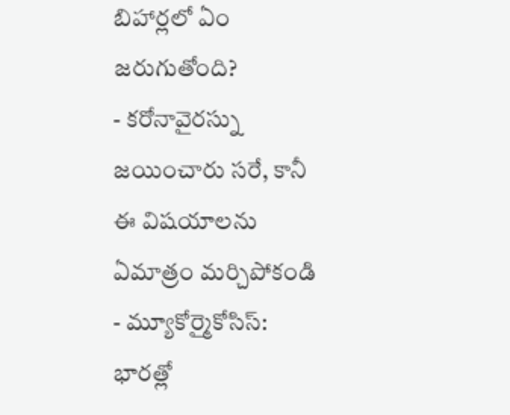బిహార్లలో ఏం జరుగుతోంది?
- కరోనావైరస్ను జయించారు సరే, కానీ ఈ విషయాలను ఏమాత్రం మర్చిపోకండి
- మ్యూకోర్మైకోసిస్: భారత్లో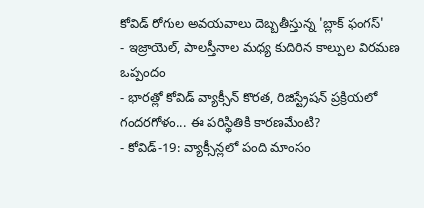కోవిడ్ రోగుల అవయవాలు దెబ్బతీస్తున్న 'బ్లాక్ ఫంగస్'
- ఇజ్రాయెల్, పాలస్తీనాల మధ్య కుదిరిన కాల్పుల విరమణ ఒప్పందం
- భారత్లో కోవిడ్ వ్యాక్సీన్ కొరత, రిజిస్ట్రేషన్ ప్రక్రియలో గందరగోళం... ఈ పరిస్థితికి కారణమేంటి?
- కోవిడ్-19: వ్యాక్సీన్లలో పంది మాంసం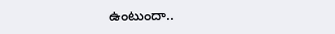ఉంటుందా..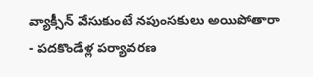వ్యాక్సీన్ వేసుకుంటే నపుంసకులు అయిపోతారా
- పదకొండేళ్ల పర్యావరణ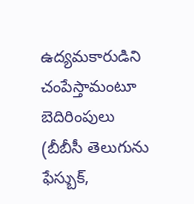ఉద్యమకారుడిని చంపేస్తామంటూ బెదిరింపులు
(బీబీసీ తెలుగును ఫేస్బుక్,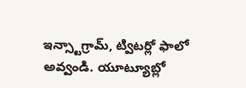ఇన్స్టాగ్రామ్, ట్విటర్లో ఫాలో అవ్వండి. యూట్యూబ్లో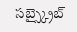సబ్స్క్రైబ్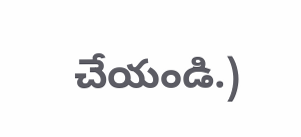చేయండి.)